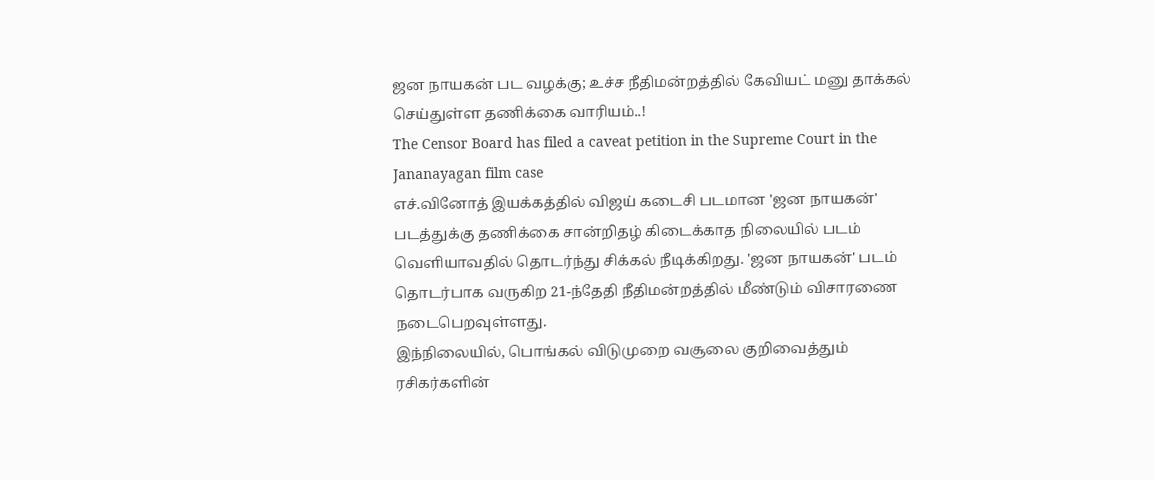ஜன நாயகன் பட வழக்கு; உச்ச நீதிமன்றத்தில் கேவியட் மனு தாக்கல் செய்துள்ள தணிக்கை வாரியம்..!
The Censor Board has filed a caveat petition in the Supreme Court in the Jananayagan film case
எச்.வினோத் இயக்கத்தில் விஜய் கடைசி படமான 'ஜன நாயகன்' படத்துக்கு தணிக்கை சான்றிதழ் கிடைக்காத நிலையில் படம் வெளியாவதில் தொடர்ந்து சிக்கல் நீடிக்கிறது. 'ஜன நாயகன்' படம் தொடர்பாக வருகிற 21-ந்தேதி நீதிமன்றத்தில் மீண்டும் விசாரணை நடைபெறவுள்ளது.
இந்நிலையில், பொங்கல் விடுமுறை வசூலை குறிவைத்தும் ரசிகர்களின்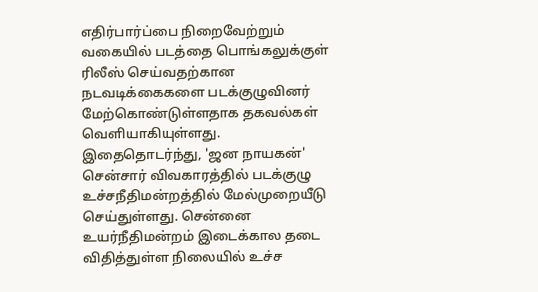எதிர்பார்ப்பை நிறைவேற்றும் வகையில் படத்தை பொங்கலுக்குள் ரிலீஸ் செய்வதற்கான நடவடிக்கைகளை படக்குழுவினர் மேற்கொண்டுள்ளதாக தகவல்கள் வெளியாகியுள்ளது.
இதைதொடர்ந்து, 'ஜன நாயகன்' சென்சார் விவகாரத்தில் படக்குழு உச்சநீதிமன்றத்தில் மேல்முறையீடு செய்துள்ளது. சென்னை உயர்நீதிமன்றம் இடைக்கால தடை விதித்துள்ள நிலையில் உச்ச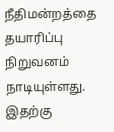நீதிமன்றத்தை தயாரிப்பு நிறுவனம் நாடியுள்ளது.
இதற்கு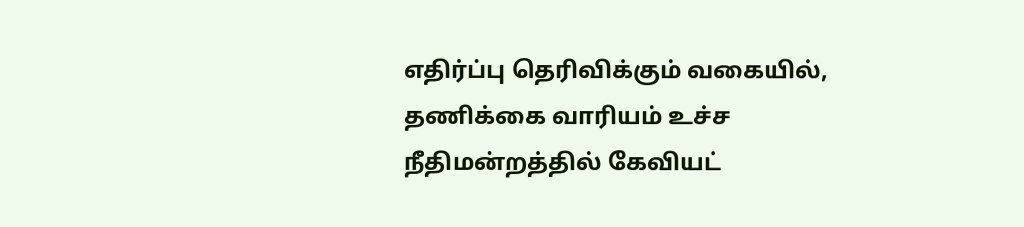எதிர்ப்பு தெரிவிக்கும் வகையில், தணிக்கை வாரியம் உச்ச நீதிமன்றத்தில் கேவியட்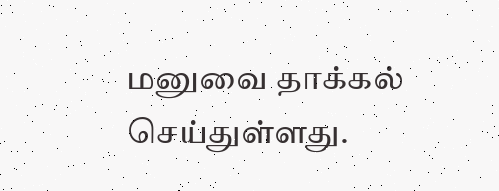மனுவை தாக்கல் செய்துள்ளது.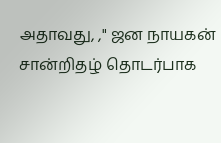அதாவது, ," ஜன நாயகன் சான்றிதழ் தொடர்பாக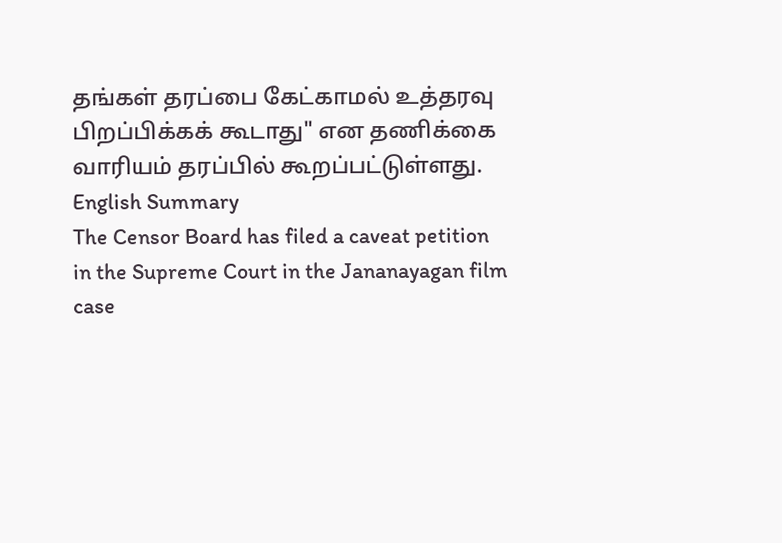தங்கள் தரப்பை கேட்காமல் உத்தரவு பிறப்பிக்கக் கூடாது" என தணிக்கை வாரியம் தரப்பில் கூறப்பட்டுள்ளது.
English Summary
The Censor Board has filed a caveat petition in the Supreme Court in the Jananayagan film case